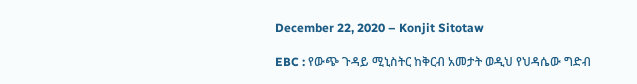December 22, 2020 – Konjit Sitotaw

EBC : የውጭ ጉዳይ ሚኒስትር ከቅርብ አመታት ወዲህ የህዳሴው ግድብ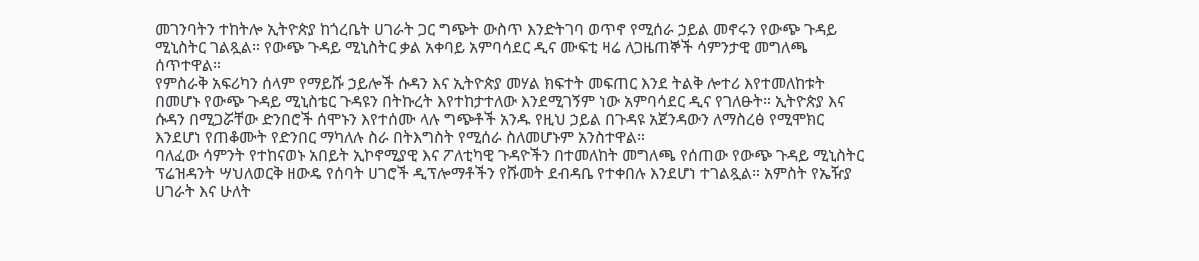መገንባትን ተከትሎ ኢትዮጵያ ከጎረቤት ሀገራት ጋር ግጭት ውስጥ እንድትገባ ወጥኖ የሚሰራ ኃይል መኖሩን የውጭ ጉዳይ ሚኒስትር ገልጿል። የውጭ ጉዳይ ሚኒስትር ቃል አቀባይ አምባሳደር ዲና ሙፍቲ ዛሬ ለጋዜጠኞች ሳምንታዊ መግለጫ ሰጥተዋል።
የምስራቅ አፍሪካን ሰላም የማይሹ ኃይሎች ሱዳን እና ኢትዮጵያ መሃል ክፍተት መፍጠር እንደ ትልቅ ሎተሪ እየተመለከቱት በመሆኑ የውጭ ጉዳይ ሚኒስቴር ጉዳዩን በትኩረት እየተከታተለው እንደሚገኝም ነው አምባሳደር ዲና የገለፁት። ኢትዮጵያ እና ሱዳን በሚጋሯቸው ድንበሮች ሰሞኑን እየተሰሙ ላሉ ግጭቶች አንዱ የዚህ ኃይል በጉዳዩ አጀንዳውን ለማስረፅ የሚሞክር እንደሆነ የጠቆሙት የድንበር ማካለሉ ስራ በትእግስት የሚሰራ ስለመሆኑም አንስተዋል።
ባለፈው ሳምንት የተከናወኑ አበይት ኢኮኖሚያዊ እና ፖለቲካዊ ጉዳዮችን በተመለከት መግለጫ የሰጠው የውጭ ጉዳይ ሚኒስትር ፕሬዝዳንት ሣህለወርቅ ዘውዴ የሰባት ሀገሮች ዲፕሎማቶችን የሹመት ደብዳቤ የተቀበሉ እንደሆነ ተገልጿል። አምስት የኤዥያ ሀገራት እና ሁለት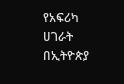የአፍሪካ ሀገራት በኢትዮጵያ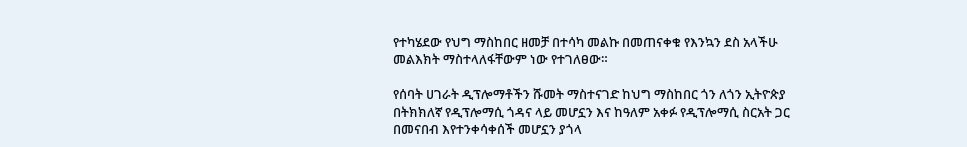የተካሄደው የህግ ማስከበር ዘመቻ በተሳካ መልኩ በመጠናቀቁ የእንኳን ደስ አላችሁ መልእክት ማስተላለፋቸውም ነው የተገለፀው።

የሰባት ሀገራት ዲፕሎማቶችን ሹመት ማስተናገድ ከህግ ማስከበር ጎን ለጎን ኢትዮጵያ በትክክለኛ የዲፕሎማሲ ጎዳና ላይ መሆኗን እና ከዓለም አቀፉ የዲፕሎማሲ ስርአት ጋር በመናበብ እየተንቀሳቀሰች መሆኗን ያጎላ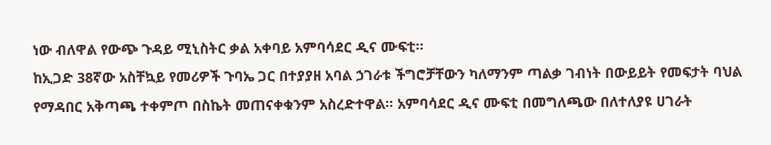ነው ብለዋል የውጭ ጉዳይ ሚኒስትር ቃል አቀባይ አምባሳደር ዲና ሙፍቲ።
ከኢጋድ 38ኛው አስቸኳይ የመሪዎች ጉባኤ ጋር በተያያዘ አባል ኃገራቱ ችግሮቻቸውን ካለማንም ጣልቃ ገብነት በውይይት የመፍታት ባህል የማዳበር አቅጣጫ ተቀምጦ በስኬት መጠናቀቁንም አስረድተዋል። አምባሳደር ዲና ሙፍቲ በመግለጫው በለተለያዩ ሀገራት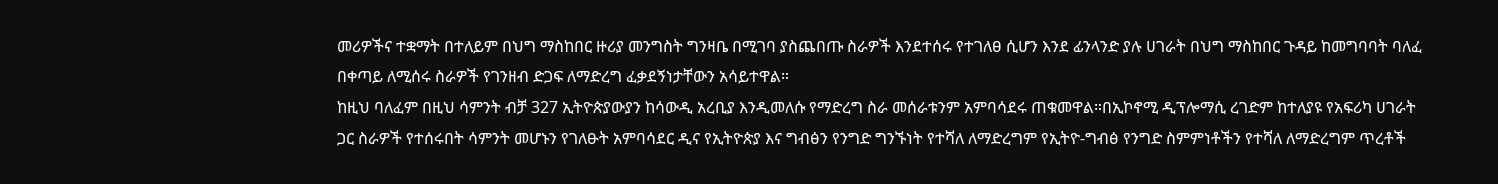መሪዎችና ተቋማት በተለይም በህግ ማስከበር ዙሪያ መንግስት ግንዛቤ በሚገባ ያስጨበጡ ስራዎች እንደተሰሩ የተገለፀ ሲሆን እንደ ፊንላንድ ያሉ ሀገራት በህግ ማስከበር ጉዳይ ከመግባባት ባለፈ በቀጣይ ለሚሰሩ ስራዎች የገንዘብ ድጋፍ ለማድረግ ፈቃደኝነታቸውን አሳይተዋል።
ከዚህ ባለፈም በዚህ ሳምንት ብቻ 327 ኢትዮጵያውያን ከሳውዲ አረቢያ እንዲመለሱ የማድረግ ስራ መሰራቱንም አምባሳደሩ ጠቁመዋል።በኢኮኖሚ ዲፕሎማሲ ረገድም ከተለያዩ የአፍሪካ ሀገራት ጋር ስራዎች የተሰሩበት ሳምንት መሆኑን የገለፁት አምባሳደር ዲና የኢትዮጵያ እና ግብፅን የንግድ ግንኙነት የተሻለ ለማድረግም የኢትዮ-ግብፅ የንግድ ስምምነቶችን የተሻለ ለማድረግም ጥረቶች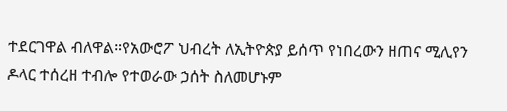ተደርገዋል ብለዋል።የአውሮፖ ህብረት ለኢትዮጵያ ይሰጥ የነበረውን ዘጠና ሚሊየን ዶላር ተሰረዘ ተብሎ የተወራው ኃሰት ስለመሆኑም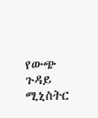የውጭ ጉዳይ ሚኒስትር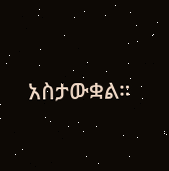አስታውቋል።